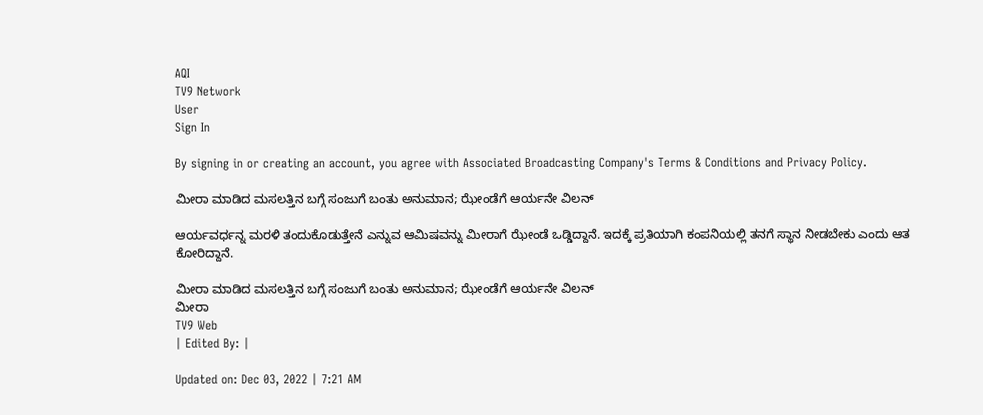AQI
TV9 Network
User
Sign In

By signing in or creating an account, you agree with Associated Broadcasting Company's Terms & Conditions and Privacy Policy.

ಮೀರಾ ಮಾಡಿದ ಮಸಲತ್ತಿನ ಬಗ್ಗೆ ಸಂಜುಗೆ ಬಂತು ಅನುಮಾನ; ಝೇಂಡೆಗೆ ಆರ್ಯನೇ ವಿಲನ್

ಆರ್ಯವರ್ಧನ್ನ ಮರಳಿ ತಂದುಕೊಡುತ್ತೇನೆ ಎನ್ನುವ ಆಮಿಷವನ್ನು ಮೀರಾಗೆ ಝೇಂಡೆ ಒಡ್ಡಿದ್ದಾನೆ. ಇದಕ್ಕೆ ಪ್ರತಿಯಾಗಿ ಕಂಪನಿಯಲ್ಲಿ ತನಗೆ ಸ್ಥಾನ ನೀಡಬೇಕು ಎಂದು ಆತ ಕೋರಿದ್ದಾನೆ.

ಮೀರಾ ಮಾಡಿದ ಮಸಲತ್ತಿನ ಬಗ್ಗೆ ಸಂಜುಗೆ ಬಂತು ಅನುಮಾನ; ಝೇಂಡೆಗೆ ಆರ್ಯನೇ ವಿಲನ್
ಮೀರಾ
TV9 Web
| Edited By: |

Updated on: Dec 03, 2022 | 7:21 AM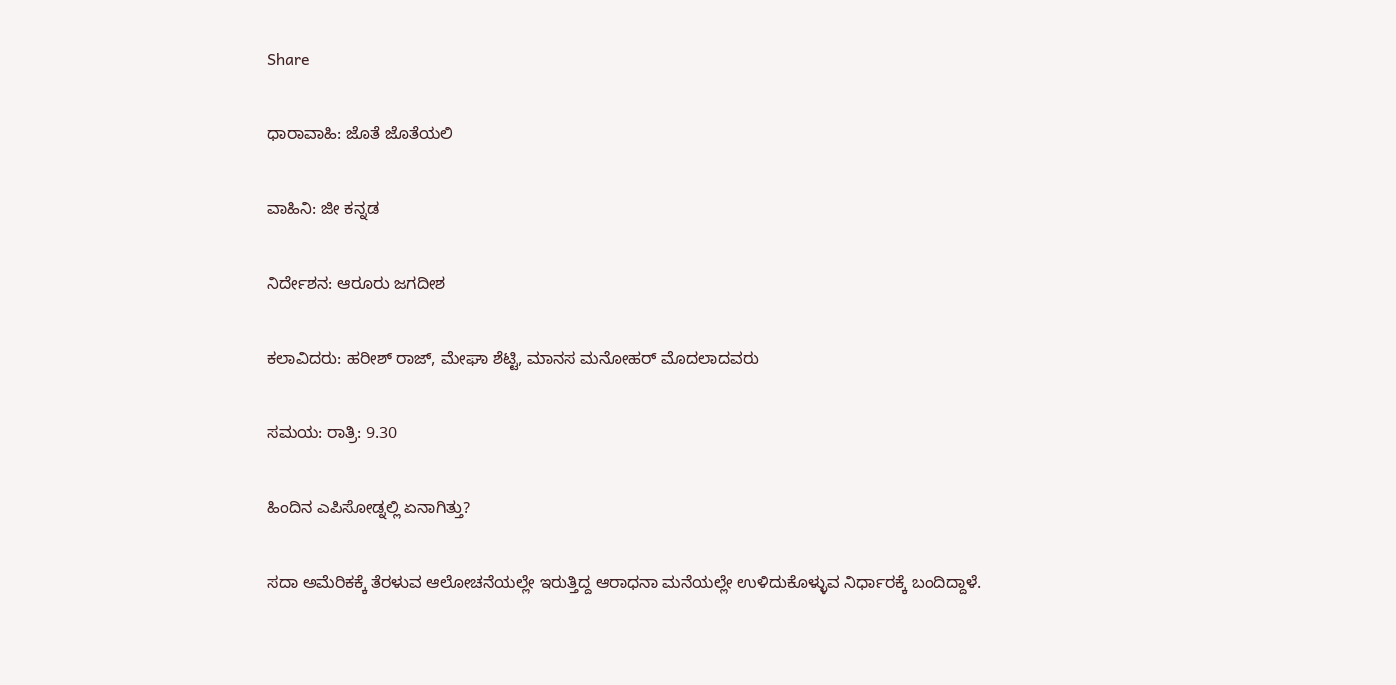Share

ಧಾರಾವಾಹಿ: ಜೊತೆ ಜೊತೆಯಲಿ

ವಾಹಿನಿ: ಜೀ ಕನ್ನಡ

ನಿರ್ದೇಶನ: ಆರೂರು ಜಗದೀಶ

ಕಲಾವಿದರು: ಹರೀಶ್ ರಾಜ್, ಮೇಘಾ ಶೆಟ್ಟಿ, ಮಾನಸ ಮನೋಹರ್ ಮೊದಲಾದವರು

ಸಮಯ: ರಾತ್ರಿ: 9.30

ಹಿಂದಿನ ಎಪಿಸೋಡ್ನಲ್ಲಿ ಏನಾಗಿತ್ತು?

ಸದಾ ಅಮೆರಿಕಕ್ಕೆ ತೆರಳುವ ಆಲೋಚನೆಯಲ್ಲೇ ಇರುತ್ತಿದ್ದ ಆರಾಧನಾ ಮನೆಯಲ್ಲೇ ಉಳಿದುಕೊಳ್ಳುವ ನಿರ್ಧಾರಕ್ಕೆ ಬಂದಿದ್ದಾಳೆ.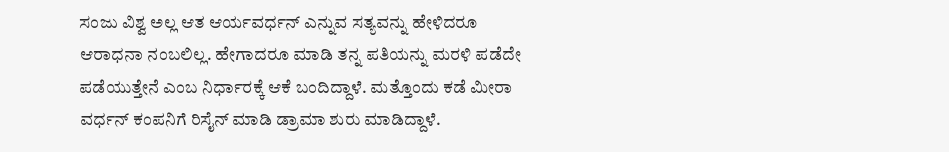ಸಂಜು ವಿಶ್ವ ಅಲ್ಲ ಆತ ಆರ್ಯವರ್ಧನ್ ಎನ್ನುವ ಸತ್ಯವನ್ನು ಹೇಳಿದರೂ ಆರಾಧನಾ ನಂಬಲಿಲ್ಲ. ಹೇಗಾದರೂ ಮಾಡಿ ತನ್ನ ಪತಿಯನ್ನು ಮರಳಿ ಪಡೆದೇ ಪಡೆಯುತ್ತೇನೆ ಎಂಬ ನಿರ್ಧಾರಕ್ಕೆ ಆಕೆ ಬಂದಿದ್ದಾಳೆ. ಮತ್ತೊಂದು ಕಡೆ ಮೀರಾ ವರ್ಧನ್ ಕಂಪನಿಗೆ ರಿಸೈನ್ ಮಾಡಿ ಡ್ರಾಮಾ ಶುರು ಮಾಡಿದ್ದಾಳೆ.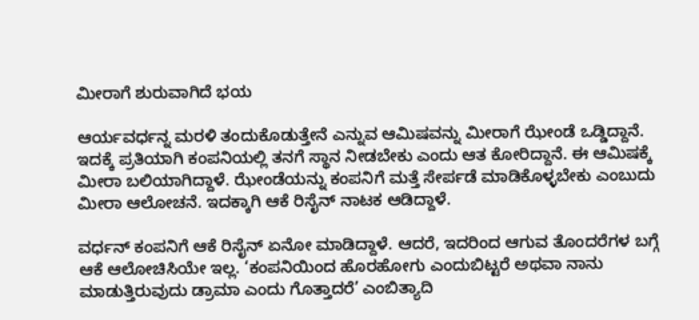ಮೀರಾಗೆ ಶುರುವಾಗಿದೆ ಭಯ

ಆರ್ಯವರ್ಧನ್ನ ಮರಳಿ ತಂದುಕೊಡುತ್ತೇನೆ ಎನ್ನುವ ಆಮಿಷವನ್ನು ಮೀರಾಗೆ ಝೇಂಡೆ ಒಡ್ಡಿದ್ದಾನೆ. ಇದಕ್ಕೆ ಪ್ರತಿಯಾಗಿ ಕಂಪನಿಯಲ್ಲಿ ತನಗೆ ಸ್ಥಾನ ನೀಡಬೇಕು ಎಂದು ಆತ ಕೋರಿದ್ದಾನೆ. ಈ ಆಮಿಷಕ್ಕೆ ಮೀರಾ ಬಲಿಯಾಗಿದ್ದಾಳೆ. ಝೇಂಡೆಯನ್ನು ಕಂಪನಿಗೆ ಮತ್ತೆ ಸೇರ್ಪಡೆ ಮಾಡಿಕೊಳ್ಳಬೇಕು ಎಂಬುದು ಮೀರಾ ಆಲೋಚನೆ. ಇದಕ್ಕಾಗಿ ಆಕೆ ರಿಸೈನ್ ನಾಟಕ ಆಡಿದ್ದಾಳೆ.

ವರ್ಧನ್ ಕಂಪನಿಗೆ ಆಕೆ ರಿಸೈನ್ ಏನೋ ಮಾಡಿದ್ದಾಳೆ. ಆದರೆ, ಇದರಿಂದ ಆಗುವ ತೊಂದರೆಗಳ ಬಗ್ಗೆ ಆಕೆ ಆಲೋಚಿಸಿಯೇ ಇಲ್ಲ. ‘ಕಂಪನಿಯಿಂದ ಹೊರಹೋಗು ಎಂದುಬಿಟ್ಟರೆ ಅಥವಾ ನಾನು ಮಾಡುತ್ತಿರುವುದು ಡ್ರಾಮಾ ಎಂದು ಗೊತ್ತಾದರೆ’ ಎಂಬಿತ್ಯಾದಿ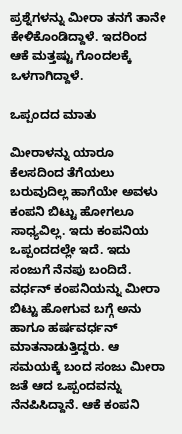ಪ್ರಶ್ನೆಗಳನ್ನು ಮೀರಾ ತನಗೆ ತಾನೇ ಕೇಳಿಕೊಂಡಿದ್ದಾಳೆ. ಇದರಿಂದ ಆಕೆ ಮತ್ತಷ್ಟು ಗೊಂದಲಕ್ಕೆ ಒಳಗಾಗಿದ್ದಾಳೆ.

ಒಪ್ಪಂದದ ಮಾತು

ಮೀರಾಳನ್ನು ಯಾರೂ ಕೆಲಸದಿಂದ ತೆಗೆಯಲು ಬರುವುದಿಲ್ಲ ಹಾಗೆಯೇ ಅವಳು ಕಂಪನಿ ಬಿಟ್ಟು ಹೋಗಲೂ ಸಾಧ್ಯವಿಲ್ಲ. ಇದು ಕಂಪನಿಯ ಒಪ್ಪಂದದಲ್ಲೇ ಇದೆ. ಇದು ಸಂಜುಗೆ ನೆನಪು ಬಂದಿದೆ. ವರ್ಧನ್ ಕಂಪನಿಯನ್ನು ಮೀರಾ ಬಿಟ್ಟು ಹೋಗುವ ಬಗ್ಗೆ ಅನು ಹಾಗೂ ಹರ್ಷವರ್ಧನ್ ಮಾತನಾಡುತ್ತಿದ್ದರು. ಆ ಸಮಯಕ್ಕೆ ಬಂದ ಸಂಜು ಮೀರಾ ಜತೆ ಆದ ಒಪ್ಪಂದವನ್ನು ನೆನಪಿಸಿದ್ದಾನೆ. ಆಕೆ ಕಂಪನಿ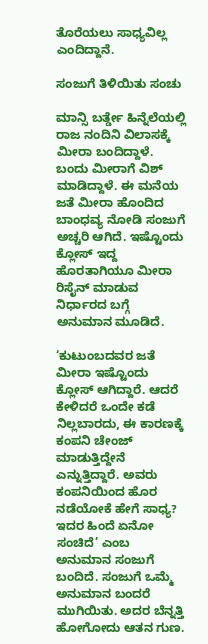ತೊರೆಯಲು ಸಾಧ್ಯವಿಲ್ಲ ಎಂದಿದ್ದಾನೆ.

ಸಂಜುಗೆ ತಿಳಿಯಿತು ಸಂಚು

ಮಾನ್ಸಿ ಬರ್ತ್ಡೇ ಹಿನ್ನೆಲೆಯಲ್ಲಿ ರಾಜ ನಂದಿನಿ ವಿಲಾಸಕ್ಕೆ ಮೀರಾ ಬಂದಿದ್ದಾಳೆ. ಬಂದು ಮೀರಾಗೆ ವಿಶ್ ಮಾಡಿದ್ದಾಳೆ. ಈ ಮನೆಯ ಜತೆ ಮೀರಾ ಹೊಂದಿದ ಬಾಂಧವ್ಯ ನೋಡಿ ಸಂಜುಗೆ ಅಚ್ಚರಿ ಆಗಿದೆ. ಇಷ್ಟೊಂದು ಕ್ಲೋಸ್ ಇದ್ದ ಹೊರತಾಗಿಯೂ ಮೀರಾ ರಿಸೈನ್ ಮಾಡುವ ನಿರ್ಧಾರದ ಬಗ್ಗೆ ಅನುಮಾನ ಮೂಡಿದೆ.

‘ಕುಟುಂಬದವರ ಜತೆ ಮೀರಾ ಇಷ್ಟೊಂದು ಕ್ಲೋಸ್ ಆಗಿದ್ದಾರೆ. ಆದರೆ ಕೇಳಿದರೆ ಒಂದೇ ಕಡೆ ನಿಲ್ಲಬಾರದು, ಈ ಕಾರಣಕ್ಕೆ ಕಂಪನಿ ಚೇಂಜ್ ಮಾಡುತ್ತಿದ್ದೇನೆ ಎನ್ನುತ್ತಿದ್ದಾರೆ. ಅವರು ಕಂಪನಿಯಿಂದ ಹೊರ ನಡೆಯೋಕೆ ಹೇಗೆ ಸಾಧ್ಯ? ಇದರ ಹಿಂದೆ ಏನೋ ಸಂಚಿದೆ’ ಎಂಬ ಅನುಮಾನ ಸಂಜುಗೆ ಬಂದಿದೆ. ಸಂಜುಗೆ ಒಮ್ಮೆ ಅನುಮಾನ ಬಂದರೆ ಮುಗಿಯಿತು. ಅದರ ಬೆನ್ನತ್ತಿ ಹೋಗೋದು ಆತನ ಗುಣ.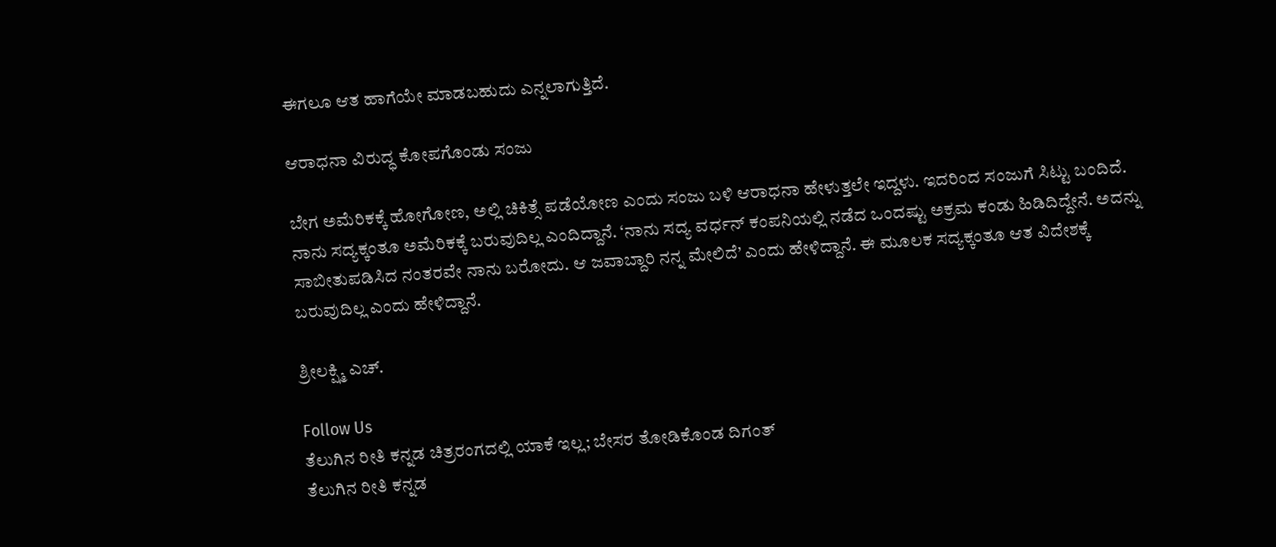ಈಗಲೂ ಆತ ಹಾಗೆಯೇ ಮಾಡಬಹುದು ಎನ್ನಲಾಗುತ್ತಿದೆ.

ಆರಾಧನಾ ವಿರುದ್ಧ ಕೋಪಗೊಂಡು ಸಂಜು

ಬೇಗ ಅಮೆರಿಕಕ್ಕೆ ಹೋಗೋಣ, ಅಲ್ಲಿ ಚಿಕಿತ್ಸೆ ಪಡೆಯೋಣ ಎಂದು ಸಂಜು ಬಳಿ ಆರಾಧನಾ ಹೇಳುತ್ತಲೇ ಇದ್ದಳು. ಇದರಿಂದ ಸಂಜುಗೆ ಸಿಟ್ಟು ಬಂದಿದೆ. ನಾನು ಸದ್ಯಕ್ಕಂತೂ ಅಮೆರಿಕಕ್ಕೆ ಬರುವುದಿಲ್ಲ ಎಂದಿದ್ದಾನೆ. ‘ನಾನು ಸದ್ಯ ವರ್ಧನ್ ಕಂಪನಿಯಲ್ಲಿ ನಡೆದ ಒಂದಷ್ಟು ಅಕ್ರಮ ಕಂಡು ಹಿಡಿದಿದ್ದೇನೆ. ಅದನ್ನು ಸಾಬೀತುಪಡಿಸಿದ ನಂತರವೇ ನಾನು ಬರೋದು. ಆ ಜವಾಬ್ದಾರಿ ನನ್ನ ಮೇಲಿದೆ’ ಎಂದು ಹೇಳಿದ್ದಾನೆ. ಈ ಮೂಲಕ ಸದ್ಯಕ್ಕಂತೂ ಆತ ವಿದೇಶಕ್ಕೆ ಬರುವುದಿಲ್ಲ ಎಂದು ಹೇಳಿದ್ದಾನೆ.

ಶ್ರೀಲಕ್ಷ್ಮಿ ಎಚ್.

Follow Us
ತೆಲುಗಿನ ರೀತಿ ಕನ್ನಡ ಚಿತ್ರರಂಗದಲ್ಲಿ ಯಾಕೆ ಇಲ್ಲ; ಬೇಸರ ತೋಡಿಕೊಂಡ ದಿಗಂತ್
ತೆಲುಗಿನ ರೀತಿ ಕನ್ನಡ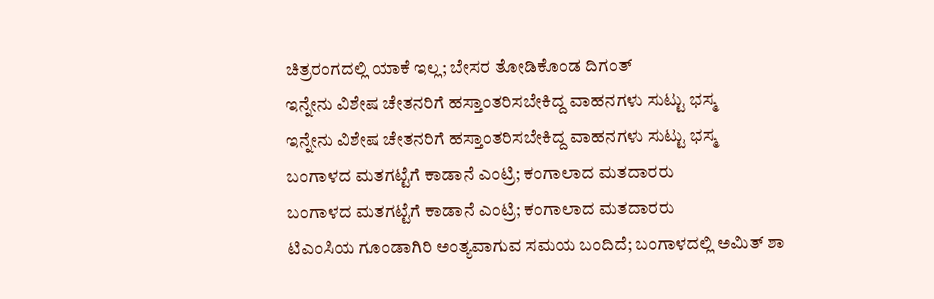ಚಿತ್ರರಂಗದಲ್ಲಿ ಯಾಕೆ ಇಲ್ಲ; ಬೇಸರ ತೋಡಿಕೊಂಡ ದಿಗಂತ್
ಇನ್ನೇನು ವಿಶೇಷ ಚೇತನರಿಗೆ ಹಸ್ತಾಂತರಿಸಬೇಕಿದ್ದ ವಾಹನಗಳು ಸುಟ್ಟು ಭಸ್ಮ
ಇನ್ನೇನು ವಿಶೇಷ ಚೇತನರಿಗೆ ಹಸ್ತಾಂತರಿಸಬೇಕಿದ್ದ ವಾಹನಗಳು ಸುಟ್ಟು ಭಸ್ಮ
ಬಂಗಾಳದ ಮತಗಟ್ಟೆಗೆ ಕಾಡಾನೆ ಎಂಟ್ರಿ; ಕಂಗಾಲಾದ ಮತದಾರರು
ಬಂಗಾಳದ ಮತಗಟ್ಟೆಗೆ ಕಾಡಾನೆ ಎಂಟ್ರಿ; ಕಂಗಾಲಾದ ಮತದಾರರು
ಟಿಎಂಸಿಯ ಗೂಂಡಾಗಿರಿ ಅಂತ್ಯವಾಗುವ ಸಮಯ ಬಂದಿದೆ; ಬಂಗಾಳದಲ್ಲಿ ಅಮಿತ್ ಶಾ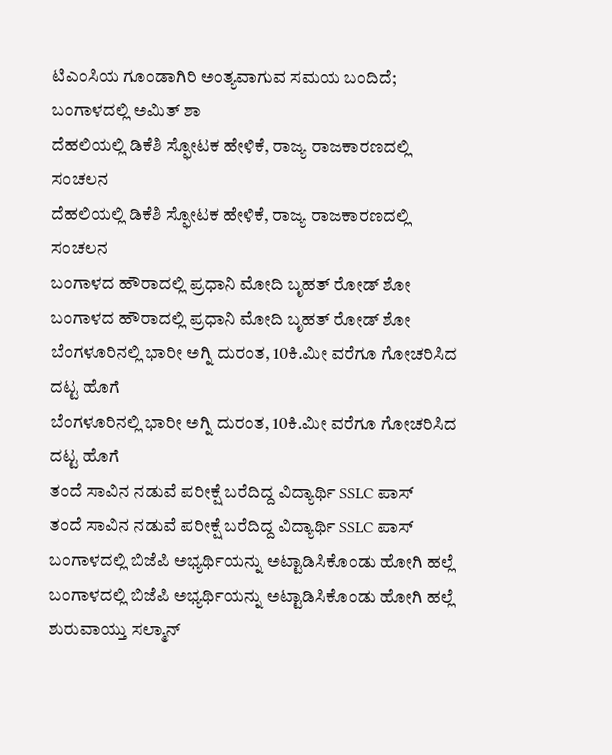ಟಿಎಂಸಿಯ ಗೂಂಡಾಗಿರಿ ಅಂತ್ಯವಾಗುವ ಸಮಯ ಬಂದಿದೆ; ಬಂಗಾಳದಲ್ಲಿ ಅಮಿತ್ ಶಾ
ದೆಹಲಿಯಲ್ಲಿ ಡಿಕೆಶಿ ಸ್ಫೋಟಕ ಹೇಳಿಕೆ, ರಾಜ್ಯ ರಾಜಕಾರಣದಲ್ಲಿ ಸಂಚಲನ
ದೆಹಲಿಯಲ್ಲಿ ಡಿಕೆಶಿ ಸ್ಫೋಟಕ ಹೇಳಿಕೆ, ರಾಜ್ಯ ರಾಜಕಾರಣದಲ್ಲಿ ಸಂಚಲನ
ಬಂಗಾಳದ ಹೌರಾದಲ್ಲಿ ಪ್ರಧಾನಿ ಮೋದಿ ಬೃಹತ್ ರೋಡ್ ಶೋ
ಬಂಗಾಳದ ಹೌರಾದಲ್ಲಿ ಪ್ರಧಾನಿ ಮೋದಿ ಬೃಹತ್ ರೋಡ್ ಶೋ
ಬೆಂಗಳೂರಿನಲ್ಲಿ ಭಾರೀ ಅಗ್ನಿ ದುರಂತ, 10ಕಿ.ಮೀ ವರೆಗೂ ಗೋಚರಿಸಿದ ದಟ್ಟ ಹೊಗೆ
ಬೆಂಗಳೂರಿನಲ್ಲಿ ಭಾರೀ ಅಗ್ನಿ ದುರಂತ, 10ಕಿ.ಮೀ ವರೆಗೂ ಗೋಚರಿಸಿದ ದಟ್ಟ ಹೊಗೆ
ತಂದೆ ಸಾವಿನ ನಡುವೆ ಪರೀಕ್ಷೆ ಬರೆದಿದ್ದ ವಿದ್ಯಾರ್ಥಿ SSLC ಪಾಸ್
ತಂದೆ ಸಾವಿನ ನಡುವೆ ಪರೀಕ್ಷೆ ಬರೆದಿದ್ದ ವಿದ್ಯಾರ್ಥಿ SSLC ಪಾಸ್
ಬಂಗಾಳದಲ್ಲಿ ಬಿಜೆಪಿ ಅಭ್ಯರ್ಥಿಯನ್ನು ಅಟ್ಟಾಡಿಸಿಕೊಂಡು ಹೋಗಿ ಹಲ್ಲೆ
ಬಂಗಾಳದಲ್ಲಿ ಬಿಜೆಪಿ ಅಭ್ಯರ್ಥಿಯನ್ನು ಅಟ್ಟಾಡಿಸಿಕೊಂಡು ಹೋಗಿ ಹಲ್ಲೆ
ಶುರುವಾಯ್ತು ಸಲ್ಮಾನ್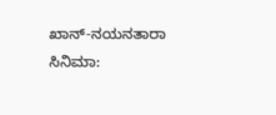ಖಾನ್-ನಯನತಾರಾ ಸಿನಿಮಾ: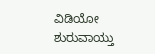ವಿಡಿಯೋ
ಶುರುವಾಯ್ತು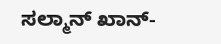ಸಲ್ಮಾನ್ ಖಾನ್-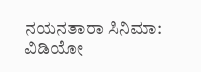ನಯನತಾರಾ ಸಿನಿಮಾ: ವಿಡಿಯೋ